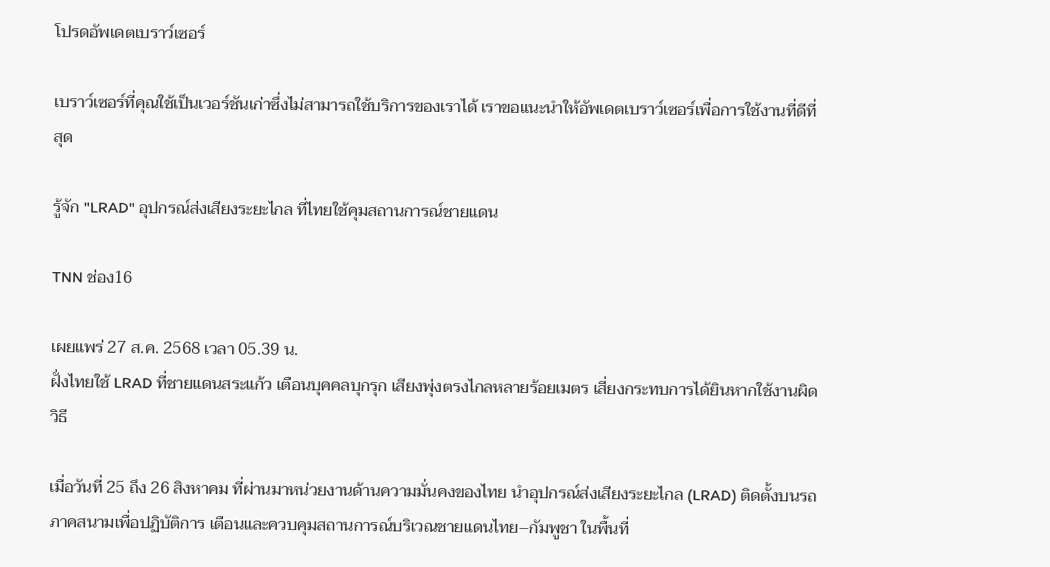โปรดอัพเดตเบราว์เซอร์

เบราว์เซอร์ที่คุณใช้เป็นเวอร์ชันเก่าซึ่งไม่สามารถใช้บริการของเราได้ เราขอแนะนำให้อัพเดตเบราว์เซอร์เพื่อการใช้งานที่ดีที่สุด

รู้จัก "LRAD" อุปกรณ์ส่งเสียงระยะไกล ที่ไทยใช้คุมสถานการณ์ชายแดน

TNN ช่อง16

เผยแพร่ 27 ส.ค. 2568 เวลา 05.39 น.
ฝั่งไทยใช้ LRAD ที่ชายแดนสระแก้ว เตือนบุคคลบุกรุก เสียงพุ่งตรงไกลหลายร้อยเมตร เสี่ยงกระทบการได้ยินหากใช้งานผิดวิธี

เมื่อวันที่ 25 ถึง 26 สิงหาคม ที่ผ่านมาหน่วยงานด้านความมั่นคงของไทย นำอุปกรณ์ส่งเสียงระยะไกล (LRAD) ติดตั้งบนรถภาคสนามเพื่อปฏิบัติการ เตือนและควบคุมสถานการณ์บริเวณชายแดนไทย–กัมพูชา ในพื้นที่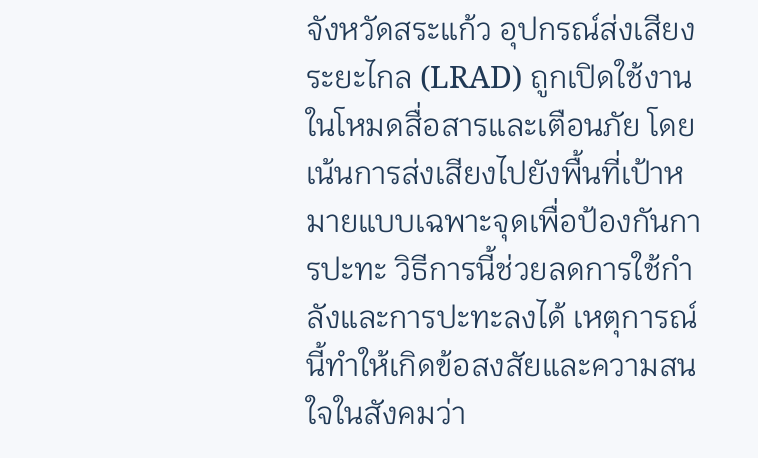จังหวัดสระแก้ว อุปกรณ์ส่งเสียงระยะไกล (LRAD) ถูกเปิดใช้งานในโหมดสื่อสารและเตือนภัย โดยเน้นการส่งเสียงไปยังพื้นที่เป้าหมายแบบเฉพาะจุดเพื่อป้องกันการปะทะ วิธีการนี้ช่วยลดการใช้กำลังและการปะทะลงได้ เหตุการณ์นี้ทำให้เกิดข้อสงสัยและความสนใจในสังคมว่า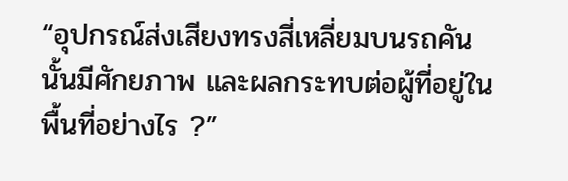“อุปกรณ์ส่งเสียงทรงสี่เหลี่ยมบนรถคันนั้นมีศักยภาพ และผลกระทบต่อผู้ที่อยู่ในพื้นที่อย่างไร ?”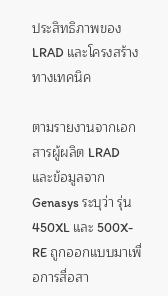ประสิทธิภาพของ LRAD และโครงสร้างทางเทคนิค

ตามรายงานจากเอกสารผู้ผลิต LRAD และข้อมูลจาก Genasys ระบุว่า รุ่น 450XL และ 500X-RE ถูกออกแบบมาเพื่อการสื่อสา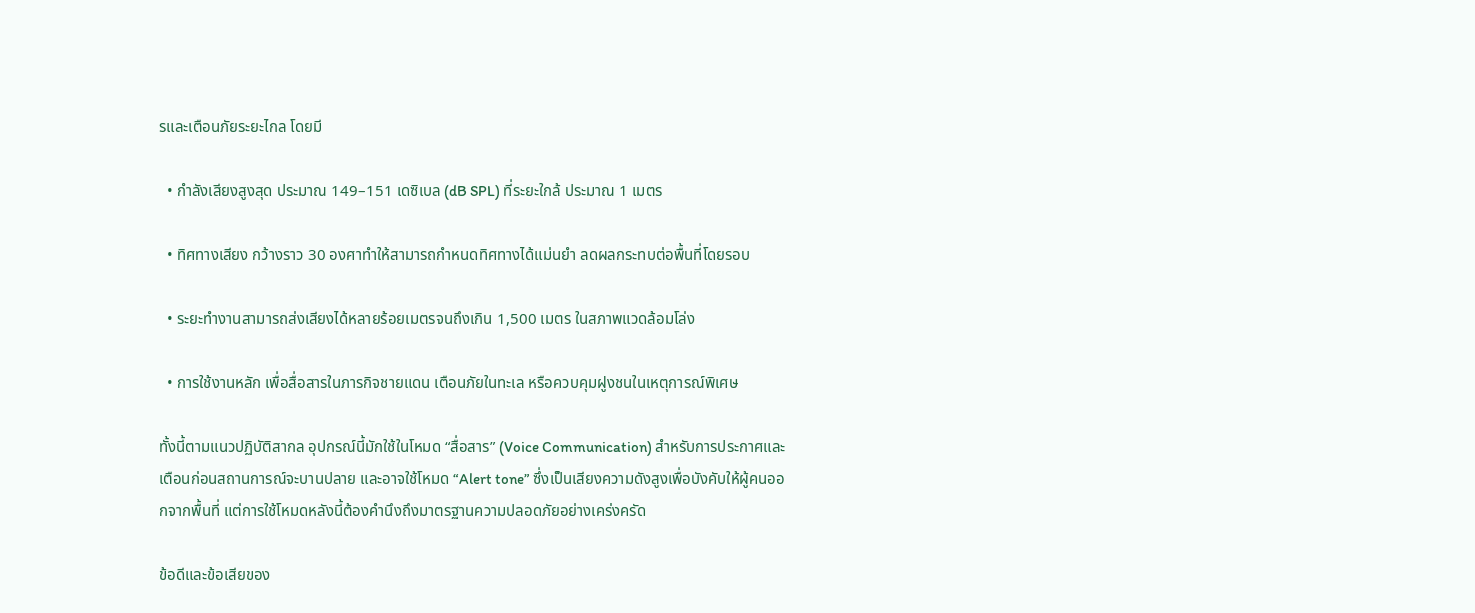รและเตือนภัยระยะไกล โดยมี

  • กำลังเสียงสูงสุด ประมาณ 149–151 เดซิเบล (dB SPL) ที่ระยะใกล้ ประมาณ 1 เมตร

  • ทิศทางเสียง กว้างราว 30 องศาทำให้สามารถกำหนดทิศทางได้แม่นยำ ลดผลกระทบต่อพื้นที่โดยรอบ

  • ระยะทำงานสามารถส่งเสียงได้หลายร้อยเมตรจนถึงเกิน 1,500 เมตร ในสภาพแวดล้อมโล่ง

  • การใช้งานหลัก เพื่อสื่อสารในภารกิจชายแดน เตือนภัยในทะเล หรือควบคุมฝูงชนในเหตุการณ์พิเศษ

ทั้งนี้ตามแนวปฏิบัติสากล อุปกรณ์นี้มักใช้ในโหมด “สื่อสาร” (Voice Communication) สำหรับการประกาศและเตือนก่อนสถานการณ์จะบานปลาย และอาจใช้โหมด “Alert tone” ซึ่งเป็นเสียงความดังสูงเพื่อบังคับให้ผู้คนออกจากพื้นที่ แต่การใช้โหมดหลังนี้ต้องคำนึงถึงมาตรฐานความปลอดภัยอย่างเคร่งครัด

ข้อดีและข้อเสียของ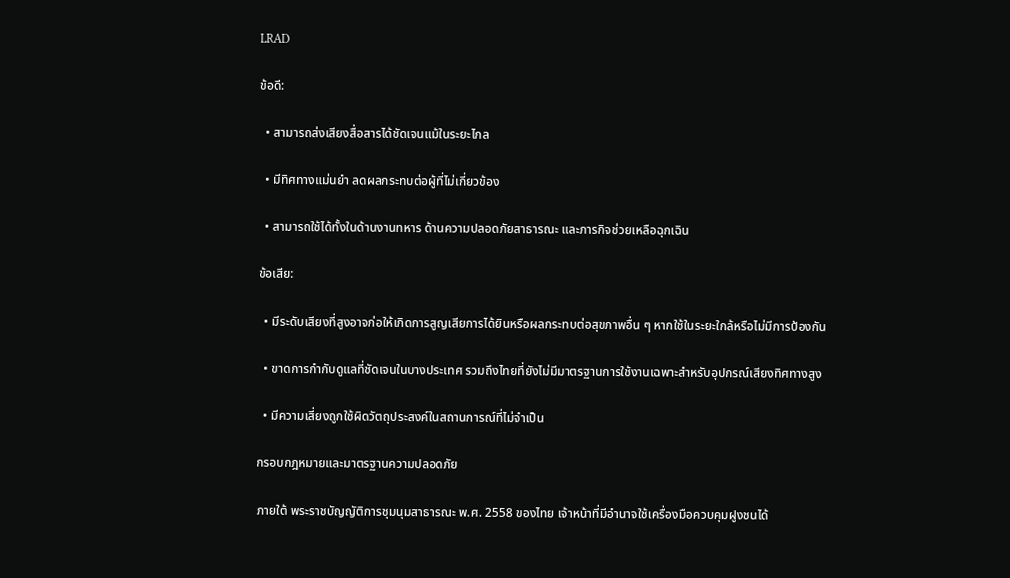LRAD

ข้อดี:

  • สามารถส่งเสียงสื่อสารได้ชัดเจนแม้ในระยะไกล

  • มีทิศทางแม่นยำ ลดผลกระทบต่อผู้ที่ไม่เกี่ยวข้อง

  • สามารถใช้ได้ทั้งในด้านงานทหาร ด้านความปลอดภัยสาธารณะ และภารกิจช่วยเหลือฉุกเฉิน

ข้อเสีย:

  • มีระดับเสียงที่สูงอาจก่อให้เกิดการสูญเสียการได้ยินหรือผลกระทบต่อสุขภาพอื่น ๆ หากใช้ในระยะใกล้หรือไม่มีการป้องกัน

  • ขาดการกำกับดูแลที่ชัดเจนในบางประเทศ รวมถึงไทยที่ยังไม่มีมาตรฐานการใช้งานเฉพาะสำหรับอุปกรณ์เสียงทิศทางสูง

  • มีความเสี่ยงถูกใช้ผิดวัตถุประสงค์ในสถานการณ์ที่ไม่จำเป็น

กรอบกฎหมายและมาตรฐานความปลอดภัย

ภายใต้ พระราชบัญญัติการชุมนุมสาธารณะ พ.ศ. 2558 ของไทย เจ้าหน้าที่มีอำนาจใช้เครื่องมือควบคุมฝูงชนได้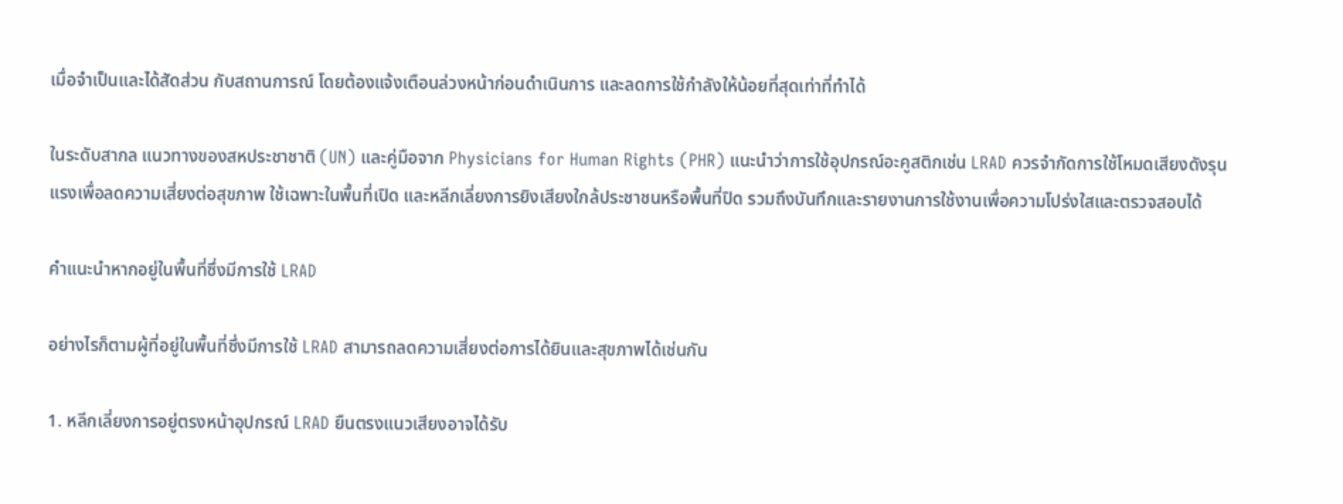เมื่อจำเป็นและได้สัดส่วน กับสถานการณ์ โดยต้องแจ้งเตือนล่วงหน้าก่อนดำเนินการ และลดการใช้กำลังให้น้อยที่สุดเท่าที่ทำได้

ในระดับสากล แนวทางของสหประชาชาติ (UN) และคู่มือจาก Physicians for Human Rights (PHR) แนะนำว่าการใช้อุปกรณ์อะคูสติกเช่น LRAD ควรจำกัดการใช้โหมดเสียงดังรุนแรงเพื่อลดความเสี่ยงต่อสุขภาพ ใช้เฉพาะในพื้นที่เปิด และหลีกเลี่ยงการยิงเสียงใกล้ประชาชนหรือพื้นที่ปิด รวมถึงบันทึกและรายงานการใช้งานเพื่อความโปร่งใสและตรวจสอบได้

คำแนะนำหากอยู่ในพื้นที่ซึ่งมีการใช้ LRAD

อย่างไรก็ตามผู้ที่อยู่ในพื้นที่ซึ่งมีการใช้ LRAD สามารถลดความเสี่ยงต่อการได้ยินและสุขภาพได้เช่นกัน

1. หลีกเลี่ยงการอยู่ตรงหน้าอุปกรณ์ LRAD ยืนตรงแนวเสียงอาจได้รับ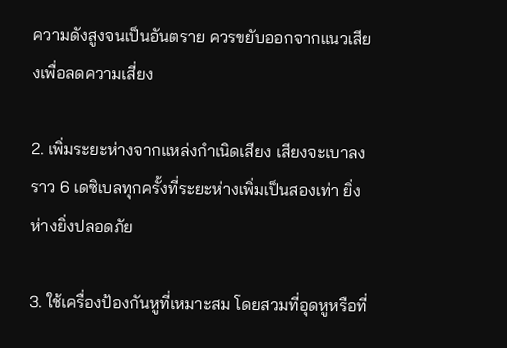ความดังสูงจนเป็นอันตราย ควรขยับออกจากแนวเสียงเพื่อลดความเสี่ยง

2. เพิ่มระยะห่างจากแหล่งกำเนิดเสียง เสียงจะเบาลงราว 6 เดซิเบลทุกครั้งที่ระยะห่างเพิ่มเป็นสองเท่า ยิ่งห่างยิ่งปลอดภัย

3. ใช้เครื่องป้องกันหูที่เหมาะสม โดยสวมที่อุดหูหรือที่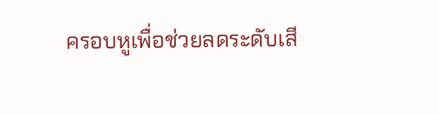ครอบหูเพื่อช่วยลดระดับเสี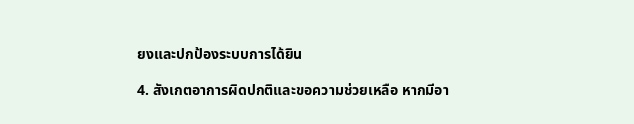ยงและปกป้องระบบการได้ยิน

4. สังเกตอาการผิดปกติและขอความช่วยเหลือ หากมีอา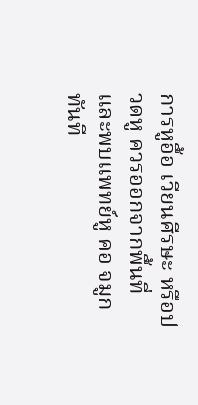การหูอื้อ เวียนศีรษะ หรือปวดหู ควรออกจากพื้นที่และพบแพทย์หู คอ จมูกทันที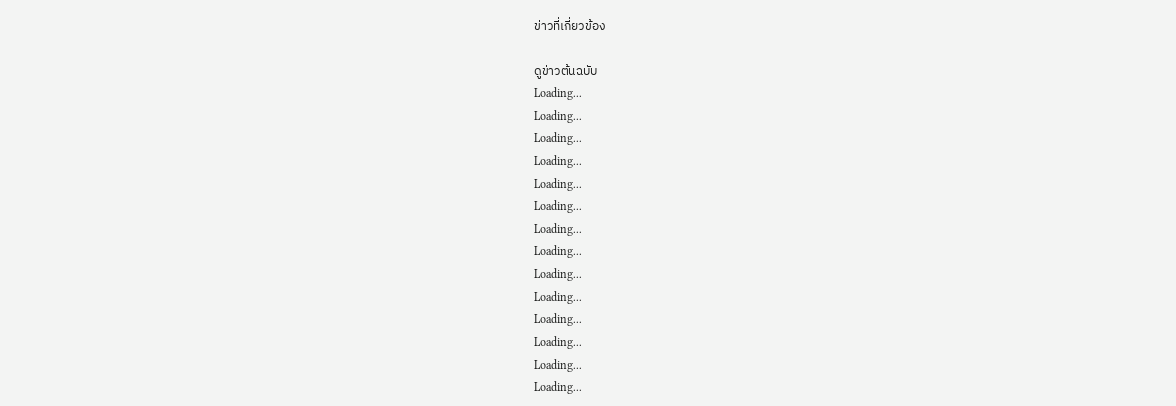ข่าวที่เกี่ยวข้อง

ดูข่าวต้นฉบับ
Loading...
Loading...
Loading...
Loading...
Loading...
Loading...
Loading...
Loading...
Loading...
Loading...
Loading...
Loading...
Loading...
Loading...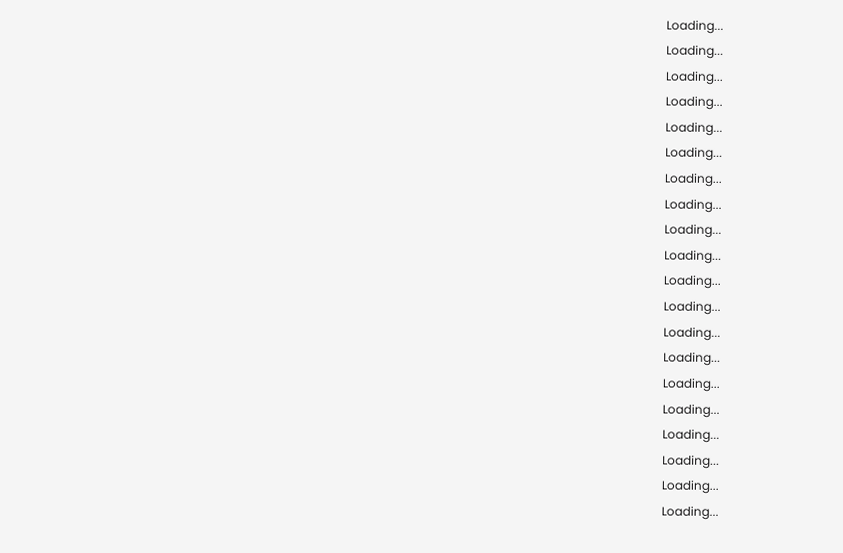Loading...
Loading...
Loading...
Loading...
Loading...
Loading...
Loading...
Loading...
Loading...
Loading...
Loading...
Loading...
Loading...
Loading...
Loading...
Loading...
Loading...
Loading...
Loading...
Loading...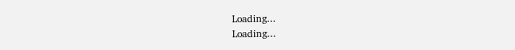Loading...
Loading...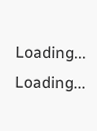Loading...
Loading...